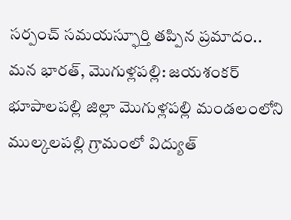సర్పంచ్ సమయస్ఫూర్తి తప్పిన ప్రమాదం..
మన భారత్, మొగుళ్లపల్లి: జయశంకర్ భూపాలపల్లి జిల్లా మొగుళ్లపల్లి మండలంలోని ముల్కలపల్లి గ్రామంలో విద్యుత్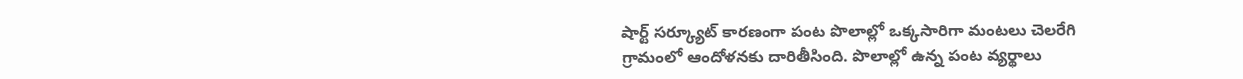షార్ట్ సర్క్యూట్ కారణంగా పంట పొలాల్లో ఒక్కసారిగా మంటలు చెలరేగి గ్రామంలో ఆందోళనకు దారితీసింది. పొలాల్లో ఉన్న పంట వ్యర్థాలు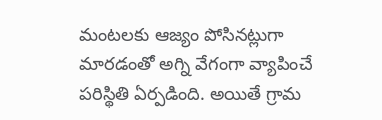మంటలకు ఆజ్యం పోసినట్లుగా మారడంతో అగ్ని వేగంగా వ్యాపించే పరిస్థితి ఏర్పడింది. అయితే గ్రామ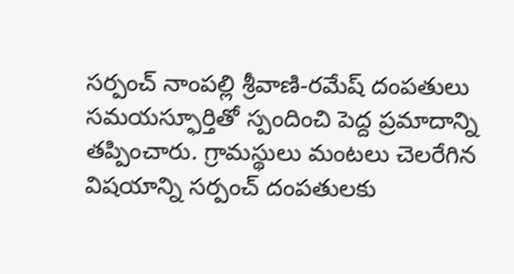సర్పంచ్ నాంపల్లి శ్రీవాణి-రమేష్ దంపతులు సమయస్ఫూర్తితో స్పందించి పెద్ద ప్రమాదాన్ని తప్పించారు. గ్రామస్థులు మంటలు చెలరేగిన విషయాన్ని సర్పంచ్ దంపతులకు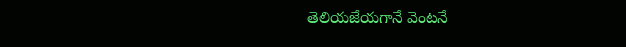తెలియజేయగానే వెంటనే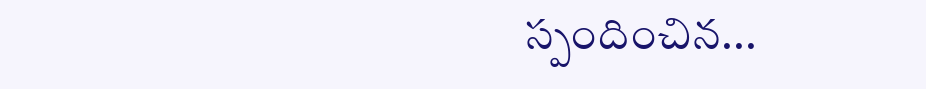స్పందించిన...